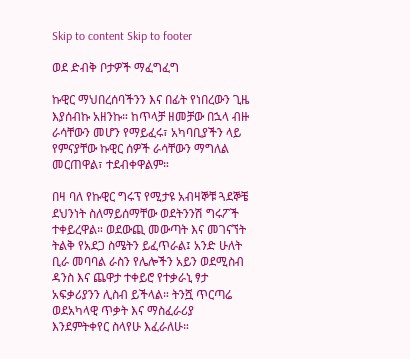Skip to content Skip to footer

ወደ ድብቅ ቦታዎች ማፈግፈግ

ኩዊር ማህበረሰባችንን እና በፊት የነበረውን ጊዜ እያሰብኩ አዘንኩ። ከጥላቻ ዘመቻው በኋላ ብዙ ራሳቸውን መሆን የማይፈሩ፣ አካባቢያችን ላይ የምናያቸው ኩዊር ሰዎች ራሳቸውን ማግለል መርጠዋል፣ ተደብቀዋልም።

በዛ ባለ የኩዊር ግሩፕ የሚታዩ አብዛኞቹ ጓደኞቼ ደህንነት ስለማይሰማቸው ወደትንንሽ ግሩፖች ተቀይረዋል። ወደውጪ መውጣት እና መገናኘት ትልቅ የአደጋ ስሜትን ይፈጥራል፤ አንድ ሁለት ቢራ መባባል ራስን የሌሎችን አይን ወደሚስብ ዳንስ እና ጨዋታ ተቀይሮ የተቃራኒ ፃታ አፍቃሪያንን ሊስብ ይችላል። ትንሿ ጥርጣሬ ወደአካላዊ ጥቃት እና ማስፈራሪያ እንደምትቀየር ስላየሁ እፈራለሁ።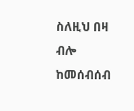ስለዚህ በዛ ብሎ ከመሰብሰብ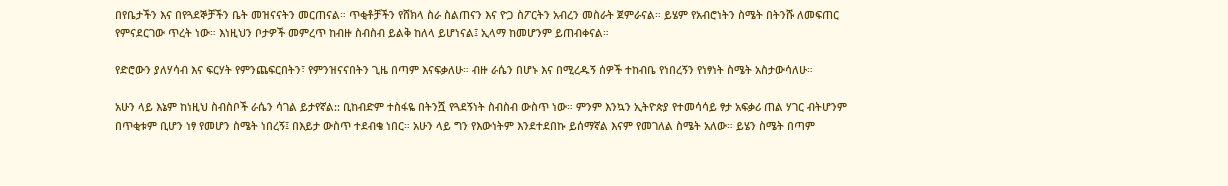በየቤታችን እና በየጓደኞቻችን ቤት መዝናናትን መርጠናል። ጥቂቶቻችን የሸክላ ስራ ስልጠናን እና ዮጋ ስፖርትን አብረን መስራት ጀምራናል። ይሄም የአብሮነትን ስሜት በትንሹ ለመፍጠር የምናደርገው ጥረት ነው። እነዚህን ቦታዎች መምረጥ ከብዙ ስብስብ ይልቅ ከለላ ይሆነናል፤ ኢላማ ከመሆንም ይጠብቀናል።

የድሮውን ያለሃሳብ እና ፍርሃት የምንጨፍርበትን፣ የምንዝናናበትን ጊዜ በጣም እናፍቃለሁ። ብዙ ራሴን በሆኑ እና በሚረዱኝ ሰዎች ተከብቤ የነበረኝን የነፃነት ስሜት አስታውሳለሁ።

አሁን ላይ እኔም ከነዚህ ስብስቦች ራሴን ሳገል ይታየኛል:: ቢከብድም ተስፋዬ በትንሿ የጓደኝነት ስብስብ ውስጥ ነው። ምንም እንኳን ኢትዮጵያ የተመሳሳይ ፃታ አፍቃሪ ጠል ሃገር ብትሆንም በጥቂቱም ቢሆን ነፃ የመሆን ስሜት ነበረኝ፤ በእይታ ውስጥ ተደብቄ ነበር። አሁን ላይ ግን የእውነትም እንደተደበኩ ይሰማኛል እናም የመገለል ስሜት አለው። ይሄን ስሜት በጣም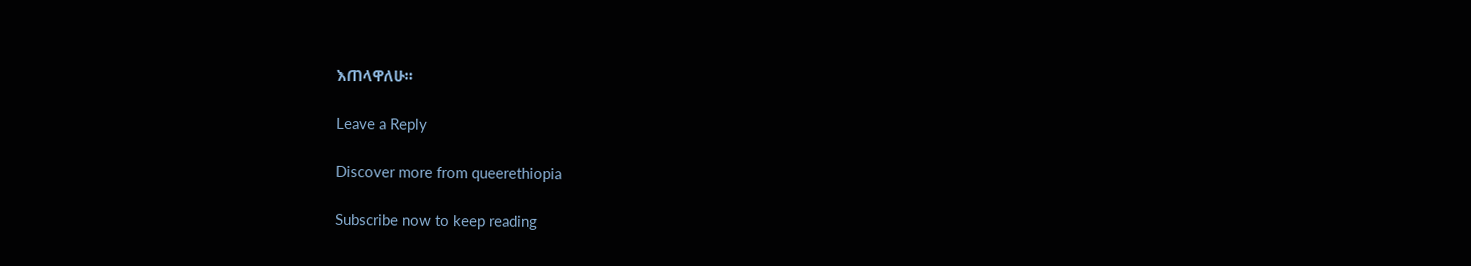እጠላዋለሁ።

Leave a Reply

Discover more from queerethiopia

Subscribe now to keep reading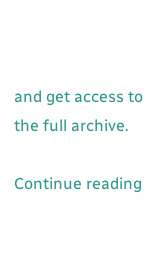and get access to the full archive.

Continue reading